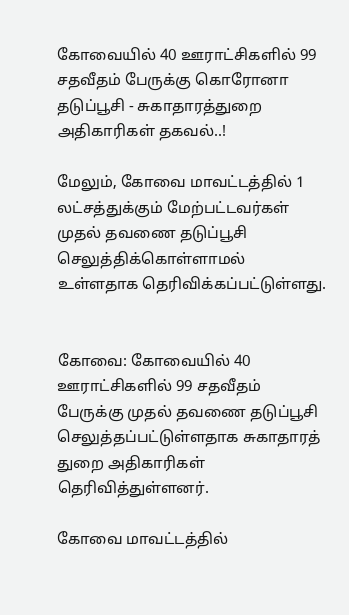கோவையில் 40 ஊராட்சிகளில் 99 சதவீதம் பேருக்கு கொரோனா தடுப்பூசி - சுகாதாரத்துறை அதிகாரிகள் தகவல்..!

மேலும், கோவை மாவட்டத்தில் 1 லட்சத்துக்கும் மேற்பட்டவர்கள் முதல் தவணை தடுப்பூசி செலுத்திக்கொள்ளாமல் உள்ளதாக தெரிவிக்கப்பட்டுள்ளது.


கோவை: கோவையில் 40 ஊராட்சிகளில் 99 சதவீதம் பேருக்கு முதல் தவணை தடுப்பூசி செலுத்தப்பட்டுள்ளதாக சுகாதாரத் துறை அதிகாரிகள் தெரிவித்துள்ளனர்.

கோவை மாவட்டத்தில்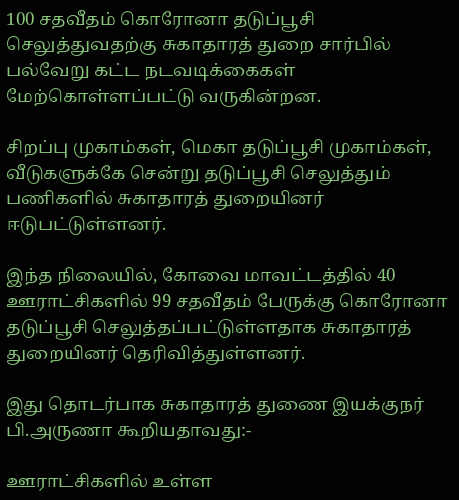100 சதவீதம் கொரோனா தடுப்பூசி செலுத்துவதற்கு சுகாதாரத் துறை சார்பில் பல்வேறு கட்ட நடவடிக்கைகள் மேற்கொள்ளப்பட்டு வருகின்றன.

சிறப்பு முகாம்கள், மெகா தடுப்பூசி முகாம்கள், வீடுகளுக்கே சென்று தடுப்பூசி செலுத்தும் பணிகளில் சுகாதாரத் துறையினர் ஈடுபட்டுள்ளனர்.

இந்த நிலையில், கோவை மாவட்டத்தில் 40 ஊராட்சிகளில் 99 சதவீதம் பேருக்கு கொரோனா தடுப்பூசி செலுத்தப்பட்டுள்ளதாக சுகாதாரத் துறையினர் தெரிவித்துள்ளனர்.

இது தொடர்பாக சுகாதாரத் துணை இயக்குநர் பி.அருணா கூறியதாவது:-

ஊராட்சிகளில் உள்ள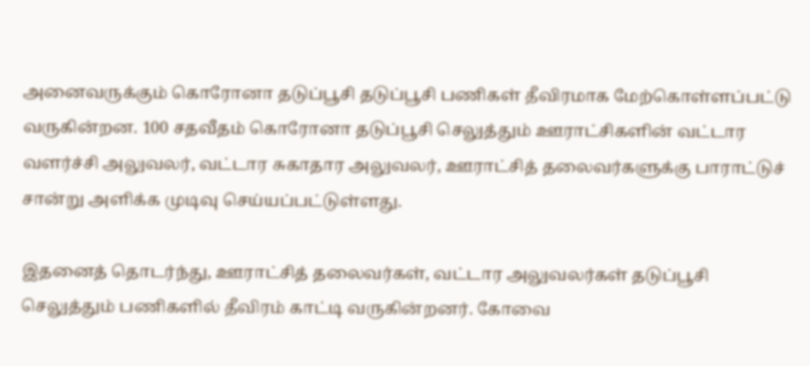அனைவருக்கும் கொரோனா தடுப்பூசி தடுப்பூசி பணிகள் தீவிரமாக மேற்கொள்ளப்பட்டு வருகின்றன. 100 சதவீதம் கொரோனா தடுப்பூசி செலுத்தும் ஊராட்சிகளின் வட்டார வளர்ச்சி அலுவலர், வட்டார சுகாதார அலுவலர், ஊராட்சித் தலைவர்களுக்கு பாராட்டுச் சான்று அளிக்க முடிவு செய்யப்பட்டுள்ளது.

இதனைத் தொடர்ந்து, ஊராட்சித் தலைவர்கள், வட்டார அலுவலர்கள் தடுப்பூசி செலுத்தும் பணிகளில் தீவிரம் காட்டி வருகின்றனர். கோவை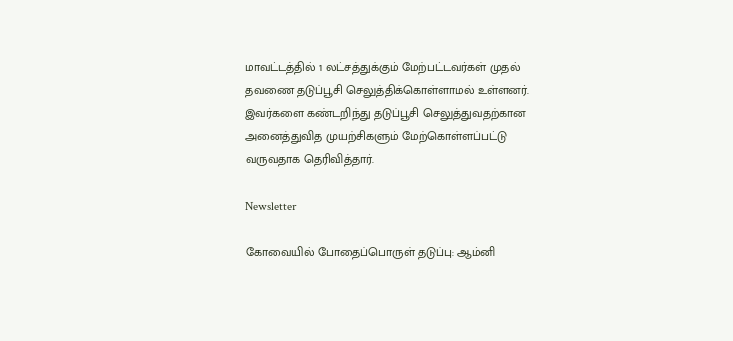மாவட்டத்தில் 1 லட்சத்துக்கும் மேற்பட்டவர்கள் முதல் தவணை தடுப்பூசி செலுத்திக்கொள்ளாமல் உள்ளனர். இவர்களை கண்டறிந்து தடுப்பூசி செலுத்துவதற்கான அனைத்துவித முயற்சிகளும் மேற்கொள்ளப்பட்டு வருவதாக தெரிவித்தார்.

Newsletter

கோவையில் போதைப்பொருள் தடுப்பு: ஆம்னி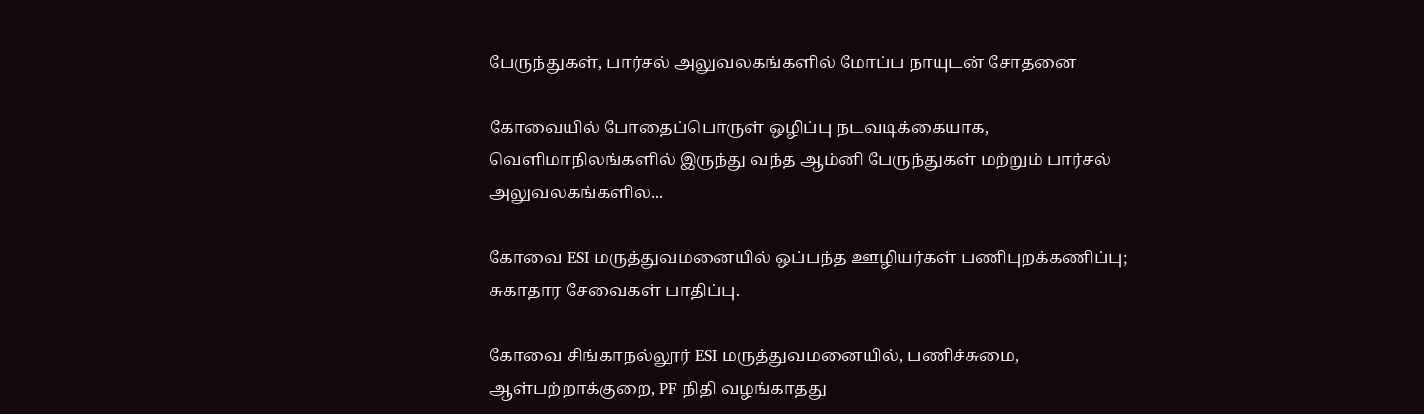பேருந்துகள், பார்சல் அலுவலகங்களில் மோப்ப நாயுடன் சோதனை

கோவையில் போதைப்பொருள் ஒழிப்பு நடவடிக்கையாக, வெளிமாநிலங்களில் இருந்து வந்த ஆம்னி பேருந்துகள் மற்றும் பார்சல் அலுவலகங்களில...

கோவை ESI மருத்துவமனையில் ஒப்பந்த ஊழியர்கள் பணிபுறக்கணிப்பு; சுகாதார சேவைகள் பாதிப்பு.

கோவை சிங்காநல்லூர் ESI மருத்துவமனையில், பணிச்சுமை, ஆள்பற்றாக்குறை, PF நிதி வழங்காதது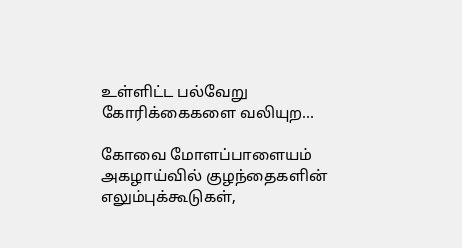உள்ளிட்ட பல்வேறு கோரிக்கைகளை வலியுற...

கோவை மோளப்பாளையம் அகழாய்வில் குழந்தைகளின் எலும்புக்கூடுகள்,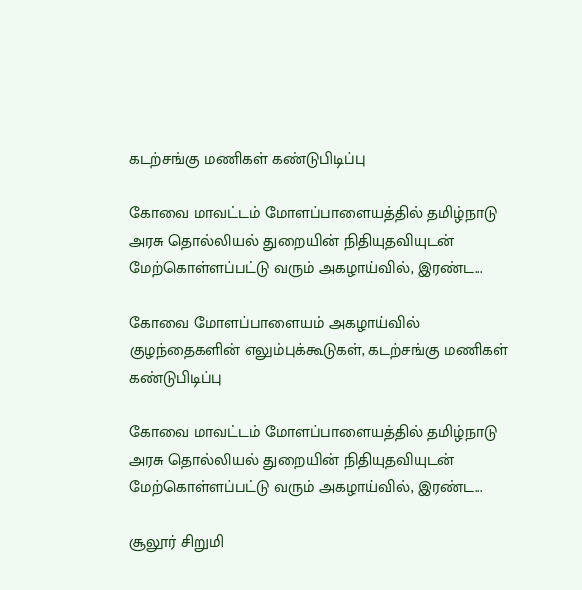கடற்சங்கு மணிகள் கண்டுபிடிப்பு

கோவை மாவட்டம் மோளப்பாளையத்தில் தமிழ்நாடு அரசு தொல்லியல் துறையின் நிதியுதவியுடன் மேற்கொள்ளப்பட்டு வரும் அகழாய்வில், இரண்ட...

கோவை மோளப்பாளையம் அகழாய்வில் குழந்தைகளின் எலும்புக்கூடுகள், கடற்சங்கு மணிகள் கண்டுபிடிப்பு

கோவை மாவட்டம் மோளப்பாளையத்தில் தமிழ்நாடு அரசு தொல்லியல் துறையின் நிதியுதவியுடன் மேற்கொள்ளப்பட்டு வரும் அகழாய்வில், இரண்ட...

சூலூர் சிறுமி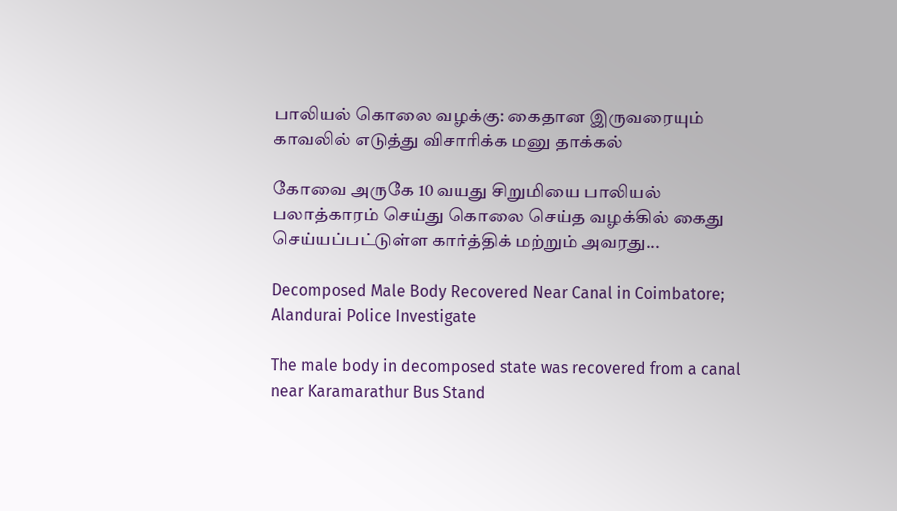பாலியல் கொலை வழக்கு: கைதான இருவரையும் காவலில் எடுத்து விசாரிக்க மனு தாக்கல்

கோவை அருகே 10 வயது சிறுமியை பாலியல் பலாத்காரம் செய்து கொலை செய்த வழக்கில் கைது செய்யப்பட்டுள்ள கார்த்திக் மற்றும் அவரது...

Decomposed Male Body Recovered Near Canal in Coimbatore; Alandurai Police Investigate

The male body in decomposed state was recovered from a canal near Karamarathur Bus Stand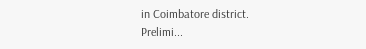in Coimbatore district. Prelimi...